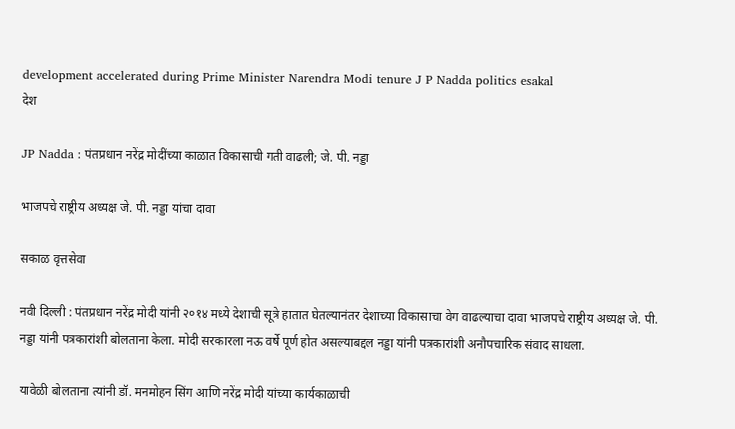development accelerated during Prime Minister Narendra Modi tenure J P Nadda politics esakal
देश

JP Nadda : पंतप्रधान नरेंद्र मोदींच्या काळात विकासाची गती वाढली; जे. पी. नड्डा

भाजपचे राष्ट्रीय अध्यक्ष जे. पी. नड्डा यांचा दावा

सकाळ वृत्तसेवा

नवी दिल्ली : पंतप्रधान नरेंद्र मोदी यांनी २०१४ मध्ये देशाची सूत्रे हातात घेतल्यानंतर देशाच्या विकासाचा वेग वाढल्याचा दावा भाजपचे राष्ट्रीय अध्यक्ष जे. पी. नड्डा यांनी पत्रकारांशी बोलताना केला. मोदी सरकारला नऊ वर्षे पूर्ण होत असल्याबद्दल नड्डा यांनी पत्रकारांशी अनौपचारिक संवाद साधला.

यावेळी बोलताना त्यांनी डॉ. मनमोहन सिंग आणि नरेंद्र मोदी यांच्या कार्यकाळाची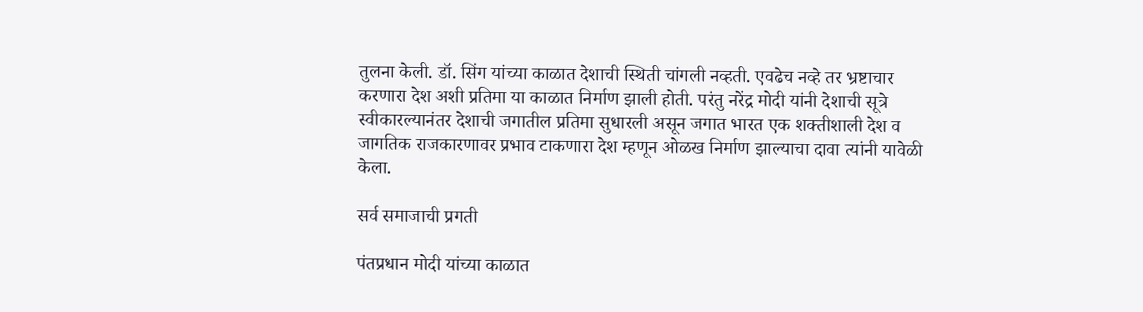तुलना केली. डॉ. सिंग यांच्या काळात देशाची स्थिती चांगली नव्हती. एवढेच नव्हे तर भ्रष्टाचार करणारा देश अशी प्रतिमा या काळात निर्माण झाली होती. परंतु नरेंद्र मोदी यांनी देशाची सूत्रे स्वीकारल्यानंतर देशाची जगातील प्रतिमा सुधारली असून जगात भारत एक शक्तीशाली देश व जागतिक राजकारणावर प्रभाव टाकणारा देश म्हणून ओळख निर्माण झाल्याचा दावा त्यांनी यावेळी केला.

सर्व समाजाची प्रगती

पंतप्रधान मोदी यांच्या काळात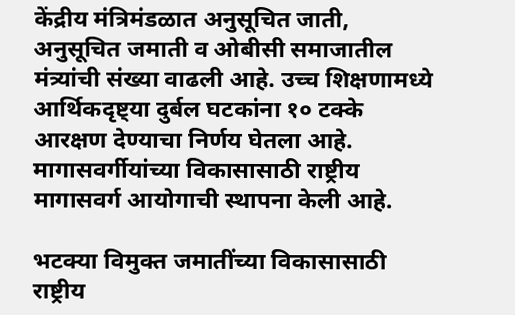केंद्रीय मंत्रिमंडळात अनुसूचित जाती, अनुसूचित जमाती व ओबीसी समाजातील मंत्र्यांची संख्या वाढली आहे. उच्च शिक्षणामध्ये आर्थिकदृष्ट्या दुर्बल घटकांना १० टक्के आरक्षण देण्याचा निर्णय घेतला आहे. मागासवर्गीयांच्या विकासासाठी राष्ट्रीय मागासवर्ग आयोगाची स्थापना केली आहे.

भटक्या विमुक्त जमातींच्या विकासासाठी राष्ट्रीय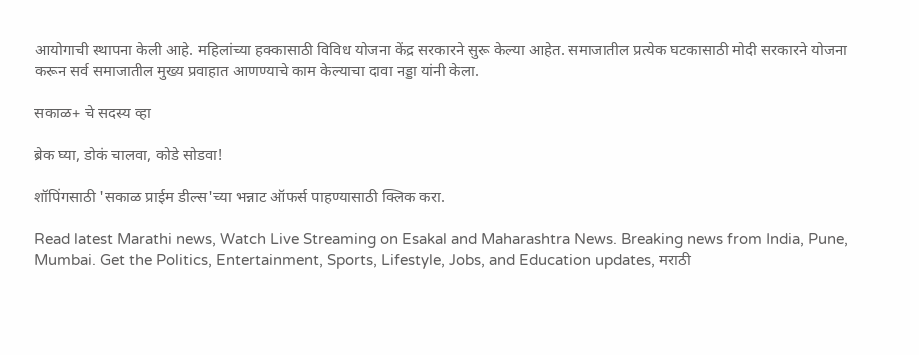आयोगाची स्थापना केली आहे. महिलांच्या हक्कासाठी विविध योजना केंद्र सरकारने सुरू केल्या आहेत. समाजातील प्रत्येक घटकासाठी मोदी सरकारने योजना करून सर्व समाजातील मुख्य प्रवाहात आणण्याचे काम केल्याचा दावा नड्डा यांनी केला.

सकाळ+ चे सदस्य व्हा

ब्रेक घ्या, डोकं चालवा, कोडे सोडवा!

शॉपिंगसाठी 'सकाळ प्राईम डील्स'च्या भन्नाट ऑफर्स पाहण्यासाठी क्लिक करा.

Read latest Marathi news, Watch Live Streaming on Esakal and Maharashtra News. Breaking news from India, Pune, Mumbai. Get the Politics, Entertainment, Sports, Lifestyle, Jobs, and Education updates, मराठी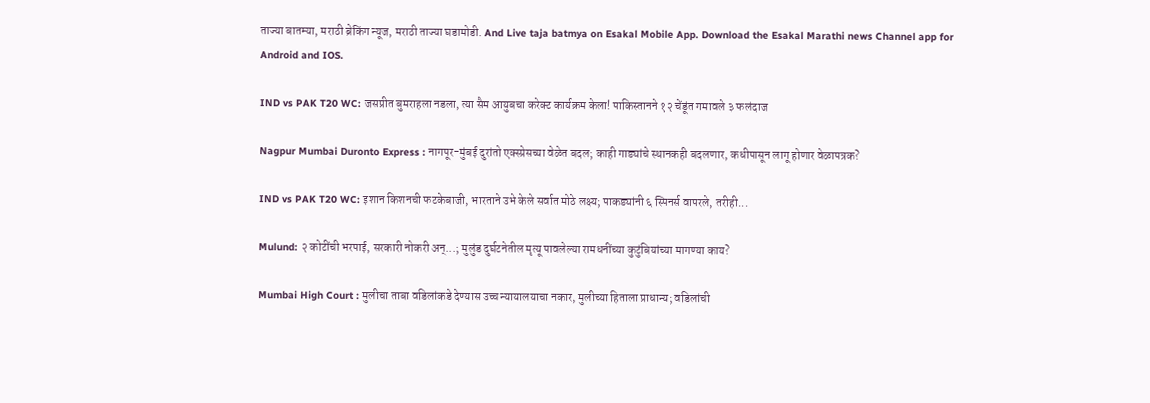ताज्या बातम्या, मराठी ब्रेकिंग न्यूज, मराठी ताज्या घडामोडी. And Live taja batmya on Esakal Mobile App. Download the Esakal Marathi news Channel app for Android and IOS.

IND vs PAK T20 WC: जसप्रीत बुमराहला नडला, त्या सैम आयुबचा करेक्ट कार्यक्रम केला! पाकिस्तानने १२ चेंडूंत गमावले ३ फलंदाज

Nagpur Mumbai Duronto Express : नागपूर-मुंबई दुरांतो एक्स्प्रेसच्या वेळेत बदल; काही गाड्यांचे स्थानकही बदलणार, कधीपासून लागू होणार वेळापत्रक?

IND vs PAK T20 WC: इशान किशनची फटकेबाजी, भारताने उभे केले सर्वात मोठे लक्ष्य; पाकड्यांनी ६ स्पिनर्स वापरले, तरीही...

Mulund: २ कोटींची भरपाई, सरकारी नोकरी अन्...; मुलुंड दुर्घटनेतील मृत्यू पावलेल्या रामधनींच्या कुटुंबियांच्या मागण्या काय?

Mumbai High Court : मुलीचा ताबा वडिलांकडे देण्यास उच्च न्यायालयाचा नकार, मुलीच्या हिताला प्राधान्य; वडिलांची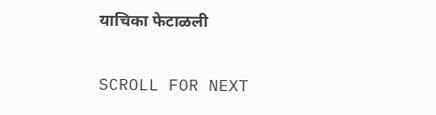याचिका फेटाळली

SCROLL FOR NEXT